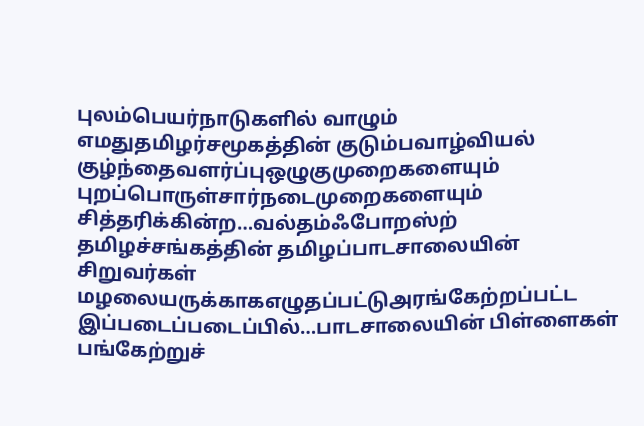புலம்பெயர்நாடுகளில் வாழும் எமதுதமிழர்சமூகத்தின் குடும்பவாழ்வியல் குழ்ந்தைவளர்ப்புஒழுகுமுறைகளையும் புறப்பொருள்சார்நடைமுறைகளையும் சித்தரிக்கின்ற…வல்தம்ஃபோறஸ்ற் தமிழச்சங்கத்தின் தமிழப்பாடசாலையின் சிறுவர்கள் மழலையருக்காகஎழுதப்பட்டுஅரங்கேற்றப்பட்ட இப்படைப்படைப்பில்…பாடசாலையின் பிள்ளைகள் பங்கேற்றுச்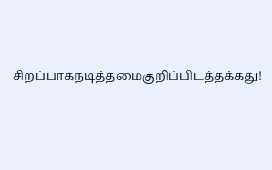சிறப்பாகநடித்தமைகுறிப்பிடத்தக்கது!